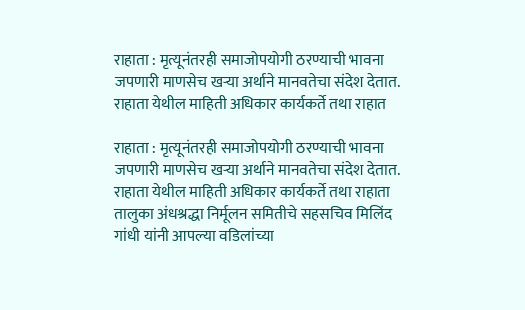राहाता : मृत्यूनंतरही समाजोपयोगी ठरण्याची भावना जपणारी माणसेच खऱ्या अर्थाने मानवतेचा संदेश देतात. राहाता येथील माहिती अधिकार कार्यकर्ते तथा राहात

राहाता : मृत्यूनंतरही समाजोपयोगी ठरण्याची भावना जपणारी माणसेच खऱ्या अर्थाने मानवतेचा संदेश देतात. राहाता येथील माहिती अधिकार कार्यकर्ते तथा राहाता तालुका अंधश्रद्धा निर्मूलन समितीचे सहसचिव मिलिंद गांधी यांनी आपल्या वडिलांच्या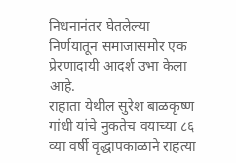निधनानंतर घेतलेल्या निर्णयातून समाजासमोर एक प्रेरणादायी आदर्श उभा केला आहे.
राहाता येथील सुरेश बाळकृष्ण गांधी यांचे नुकतेच वयाच्या ८६ व्या वर्षी वृद्धापकाळाने राहत्या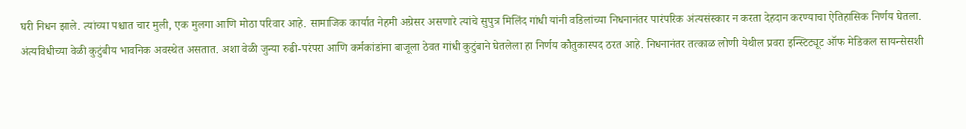घरी निधन झाले. त्यांच्या पश्चात चार मुली, एक मुलगा आणि मोठा परिवार आहे. सामाजिक कार्यात नेहमी अग्रेसर असणारे त्यांचे सुपुत्र मिलिंद गांधी यांनी वडिलांच्या निधनानंतर पारंपरिक अंत्यसंस्कार न करता देहदान करण्याचा ऐतिहासिक निर्णय घेतला.
अंत्यविधीच्या वेळी कुटुंबीय भावनिक अवस्थेत असतात. अशा वेळी जुन्या रुढी-परंपरा आणि कर्मकांडांना बाजूला ठेवत गांधी कुटुंबाने घेतलेला हा निर्णय कौतुकास्पद ठरत आहे. निधनानंतर तत्काळ लोणी येथील प्रवरा इन्स्टिट्यूट ऑफ मेडिकल सायन्सेसशी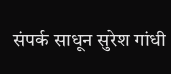संपर्क साधून सुरेश गांधी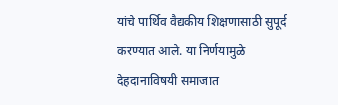यांचे पार्थिव वैद्यकीय शिक्षणासाठी सुपूर्द करण्यात आले. या निर्णयामुळे देहदानाविषयी समाजात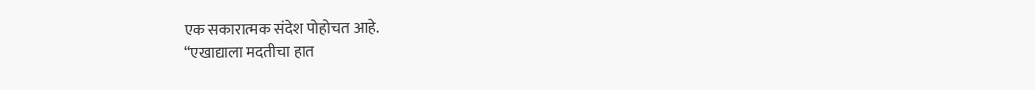एक सकारात्मक संदेश पोहोचत आहे.
“एखाद्याला मदतीचा हात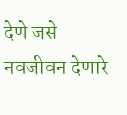देणे जसे नवजीवन देणारे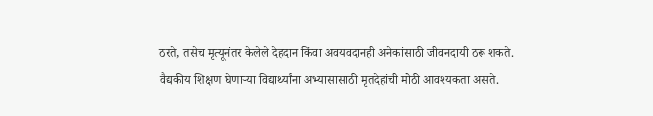ठरते, तसेच मृत्यूनंतर केलेले देहदान किंवा अवयवदानही अनेकांसाठी जीवनदायी ठरू शकते. वैद्यकीय शिक्षण घेणाऱ्या विद्यार्थ्यांना अभ्यासासाठी मृतदेहांची मोठी आवश्यकता असते.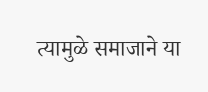त्यामुळे समाजाने या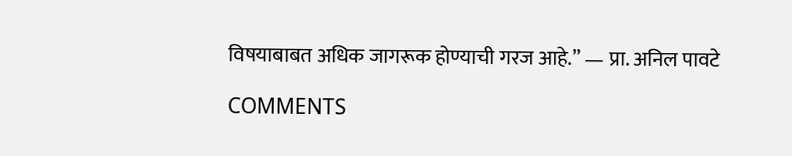विषयाबाबत अधिक जागरूक होण्याची गरज आहे.” — प्रा. अनिल पावटे

COMMENTS